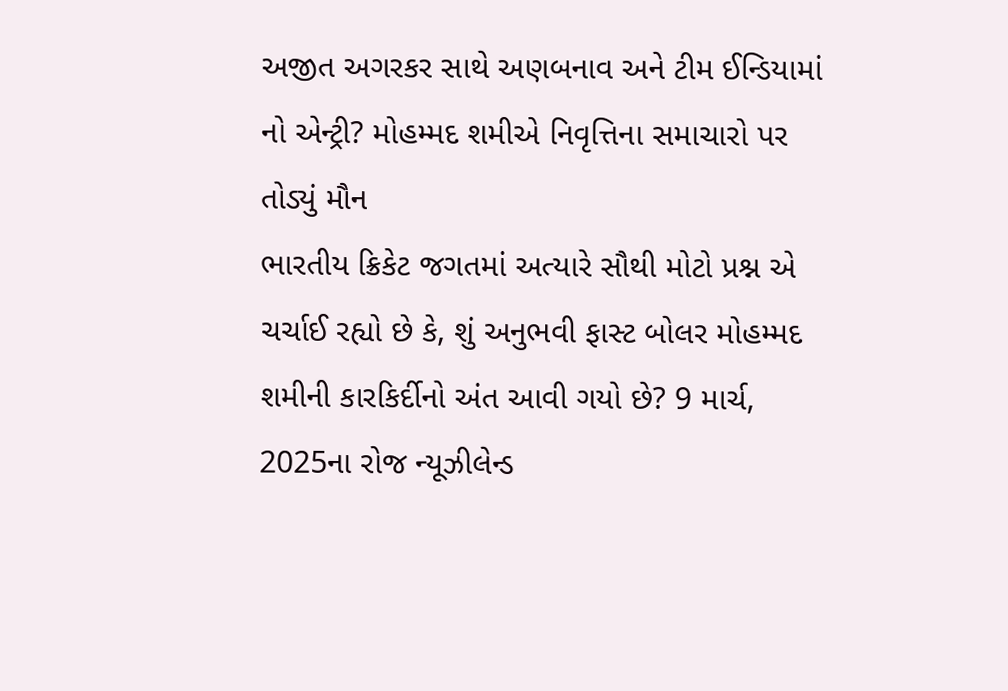અજીત અગરકર સાથે અણબનાવ અને ટીમ ઈન્ડિયામાં નો એન્ટ્રી? મોહમ્મદ શમીએ નિવૃત્તિના સમાચારો પર તોડ્યું મૌન
ભારતીય ક્રિકેટ જગતમાં અત્યારે સૌથી મોટો પ્રશ્ન એ ચર્ચાઈ રહ્યો છે કે, શું અનુભવી ફાસ્ટ બોલર મોહમ્મદ શમીની કારકિર્દીનો અંત આવી ગયો છે? 9 માર્ચ, 2025ના રોજ ન્યૂઝીલેન્ડ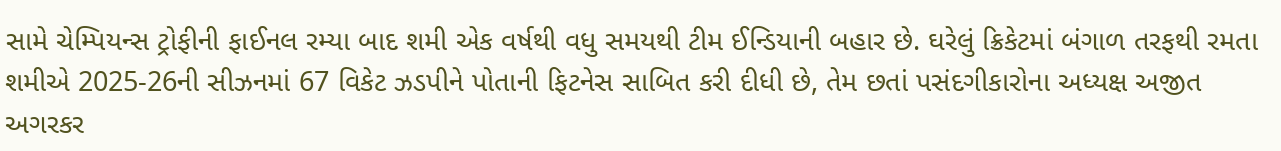સામે ચેમ્પિયન્સ ટ્રોફીની ફાઈનલ રમ્યા બાદ શમી એક વર્ષથી વધુ સમયથી ટીમ ઈન્ડિયાની બહાર છે. ઘરેલું ક્રિકેટમાં બંગાળ તરફથી રમતા શમીએ 2025-26ની સીઝનમાં 67 વિકેટ ઝડપીને પોતાની ફિટનેસ સાબિત કરી દીધી છે, તેમ છતાં પસંદગીકારોના અધ્યક્ષ અજીત અગરકર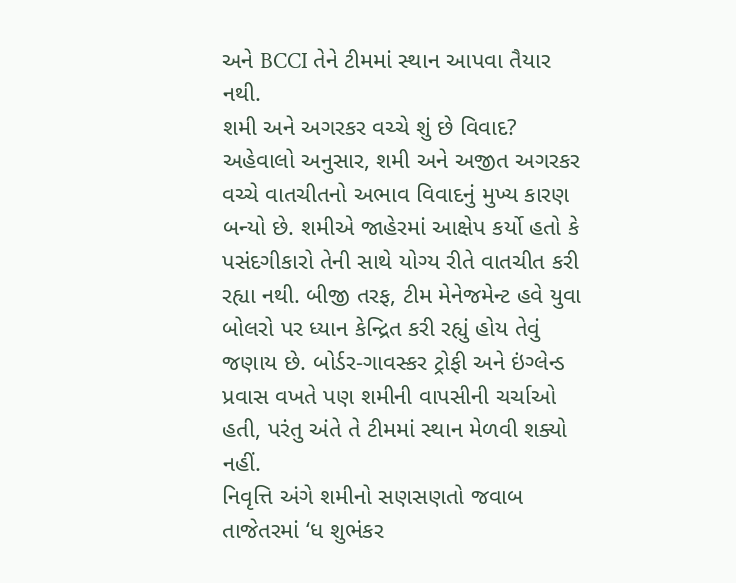અને BCCI તેને ટીમમાં સ્થાન આપવા તૈયાર નથી.
શમી અને અગરકર વચ્ચે શું છે વિવાદ?
અહેવાલો અનુસાર, શમી અને અજીત અગરકર વચ્ચે વાતચીતનો અભાવ વિવાદનું મુખ્ય કારણ બન્યો છે. શમીએ જાહેરમાં આક્ષેપ કર્યો હતો કે પસંદગીકારો તેની સાથે યોગ્ય રીતે વાતચીત કરી રહ્યા નથી. બીજી તરફ, ટીમ મેનેજમેન્ટ હવે યુવા બોલરો પર ધ્યાન કેન્દ્રિત કરી રહ્યું હોય તેવું જણાય છે. બોર્ડર-ગાવસ્કર ટ્રોફી અને ઇંગ્લેન્ડ પ્રવાસ વખતે પણ શમીની વાપસીની ચર્ચાઓ હતી, પરંતુ અંતે તે ટીમમાં સ્થાન મેળવી શક્યો નહીં.
નિવૃત્તિ અંગે શમીનો સણસણતો જવાબ
તાજેતરમાં ‘ધ શુભંકર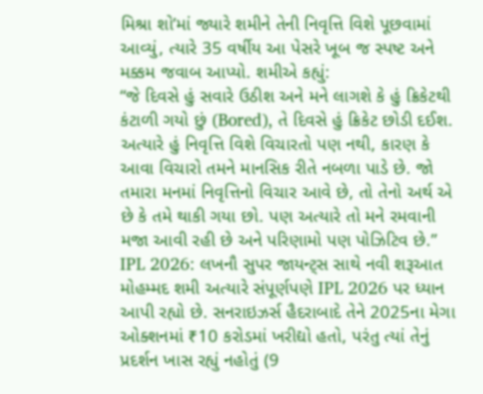મિશ્રા શો’માં જ્યારે શમીને તેની નિવૃત્તિ વિશે પૂછવામાં આવ્યું, ત્યારે 35 વર્ષીય આ પેસરે ખૂબ જ સ્પષ્ટ અને મક્કમ જવાબ આપ્યો. શમીએ કહ્યું:
“જે દિવસે હું સવારે ઉઠીશ અને મને લાગશે કે હું ક્રિકેટથી કંટાળી ગયો છું (Bored), તે દિવસે હું ક્રિકેટ છોડી દઈશ. અત્યારે હું નિવૃત્તિ વિશે વિચારતો પણ નથી, કારણ કે આવા વિચારો તમને માનસિક રીતે નબળા પાડે છે. જો તમારા મનમાં નિવૃત્તિનો વિચાર આવે છે, તો તેનો અર્થ એ છે કે તમે થાકી ગયા છો. પણ અત્યારે તો મને રમવાની મજા આવી રહી છે અને પરિણામો પણ પોઝિટિવ છે.”
IPL 2026: લખનૌ સુપર જાયન્ટ્સ સાથે નવી શરૂઆત
મોહમ્મદ શમી અત્યારે સંપૂર્ણપણે IPL 2026 પર ધ્યાન આપી રહ્યો છે. સનરાઇઝર્સ હૈદરાબાદે તેને 2025ના મેગા ઓક્શનમાં ₹10 કરોડમાં ખરીદ્યો હતો, પરંતુ ત્યાં તેનું પ્રદર્શન ખાસ રહ્યું નહોતું (9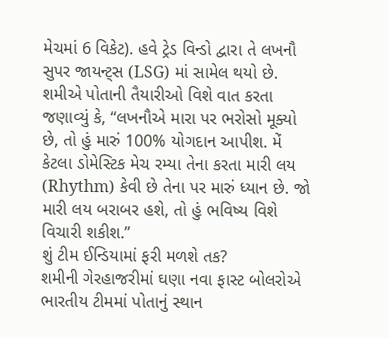મેચમાં 6 વિકેટ). હવે ટ્રેડ વિન્ડો દ્વારા તે લખનૌ સુપર જાયન્ટ્સ (LSG) માં સામેલ થયો છે.
શમીએ પોતાની તૈયારીઓ વિશે વાત કરતા જણાવ્યું કે, “લખનૌએ મારા પર ભરોસો મૂક્યો છે, તો હું મારું 100% યોગદાન આપીશ. મેં કેટલા ડોમેસ્ટિક મેચ રમ્યા તેના કરતા મારી લય (Rhythm) કેવી છે તેના પર મારું ધ્યાન છે. જો મારી લય બરાબર હશે, તો હું ભવિષ્ય વિશે વિચારી શકીશ.”
શું ટીમ ઈન્ડિયામાં ફરી મળશે તક?
શમીની ગેરહાજરીમાં ઘણા નવા ફાસ્ટ બોલરોએ ભારતીય ટીમમાં પોતાનું સ્થાન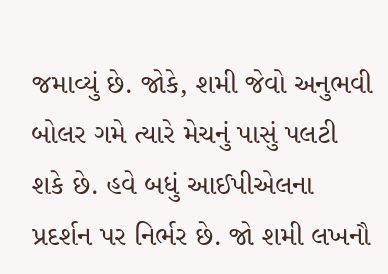જમાવ્યું છે. જોકે, શમી જેવો અનુભવી બોલર ગમે ત્યારે મેચનું પાસું પલટી શકે છે. હવે બધું આઈપીએલના પ્રદર્શન પર નિર્ભર છે. જો શમી લખનૌ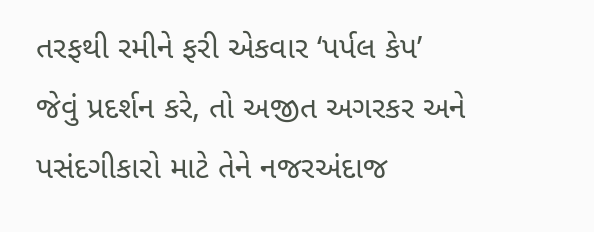તરફથી રમીને ફરી એકવાર ‘પર્પલ કેપ’ જેવું પ્રદર્શન કરે, તો અજીત અગરકર અને પસંદગીકારો માટે તેને નજરઅંદાજ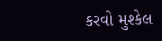કરવો મુશ્કેલ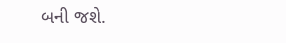બની જશે.